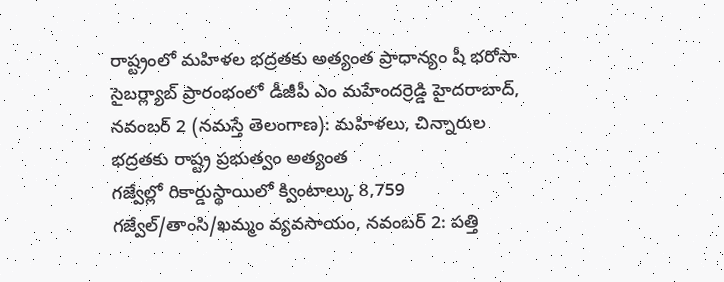రాష్ట్రంలో మహిళల భద్రతకు అత్యంత ప్రాధాన్యం షీ భరోసా సైబర్ల్యాబ్ ప్రారంభంలో డీజీపీ ఎం మహేందర్రెడ్డి హైదరాబాద్, నవంబర్ 2 (నమస్తే తెలంగాణ): మహిళలు, చిన్నారుల భద్రతకు రాష్ట్ర ప్రభుత్వం అత్యంత
గజ్వేల్లో రికార్డుస్థాయిలో క్వింటాల్కు 8,759 గజ్వేల్/తాంసి/ఖమ్మం వ్యవసాయం, నవంబర్ 2: పత్తి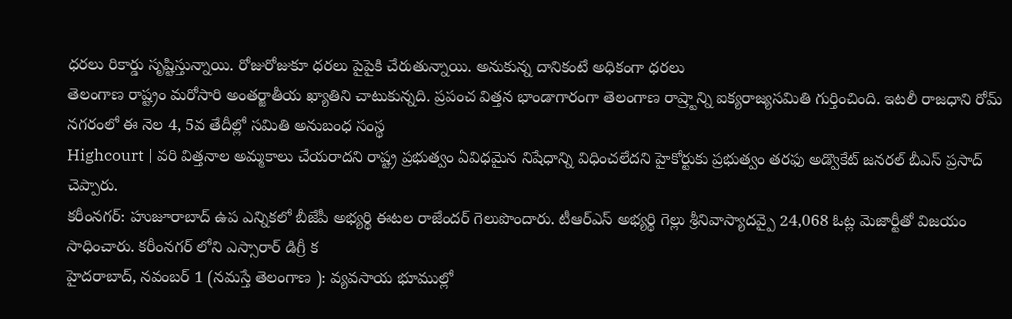ధరలు రికార్డు సృష్టిస్తున్నాయి. రోజురోజుకూ ధరలు పైపైకి చేరుతున్నాయి. అనుకున్న దానికంటే అధికంగా ధరలు
తెలంగాణ రాష్ట్రం మరోసారి అంతర్జాతీయ ఖ్యాతిని చాటుకున్నది. ప్రపంచ విత్తన భాండాగారంగా తెలంగాణ రాష్ర్టాన్ని ఐక్యరాజ్యసమితి గుర్తించింది. ఇటలీ రాజధాని రోమ్ నగరంలో ఈ నెల 4, 5వ తేదీల్లో సమితి అనుబంధ సంస్థ
Highcourt | వరి విత్తనాల అమ్మకాలు చేయరాదని రాష్ట్ర ప్రభుత్వం ఏవిధమైన నిషేధాన్ని విధించలేదని హైకోర్టుకు ప్రభుత్వం తరఫు అడ్వొకేట్ జనరల్ బీఎస్ ప్రసాద్ చెప్పారు.
కరీంనగర్: హుజూరాబాద్ ఉప ఎన్నికలో బీజేపీ అభ్యర్థి ఈటల రాజేందర్ గెలుపొందారు. టీఆర్ఎస్ అభ్యర్థి గెల్లు శ్రీనివాస్యాదవ్పై 24,068 ఓట్ల మెజార్టీతో విజయం సాధించారు. కరీంనగర్ లోని ఎస్సారార్ డిగ్రీ క
హైదరాబాద్, నవంబర్ 1 (నమస్తే తెలంగాణ ): వ్యవసాయ భూముల్లో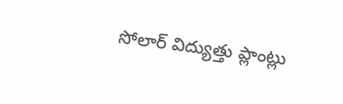సోలార్ విద్యుత్తు ప్లాంట్లు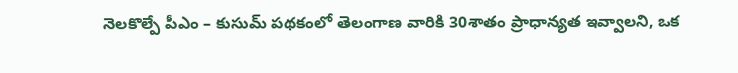నెలకొల్పే పీఎం – కుసుమ్ పథకంలో తెలంగాణ వారికి 30శాతం ప్రాధాన్యత ఇవ్వాలని, ఒక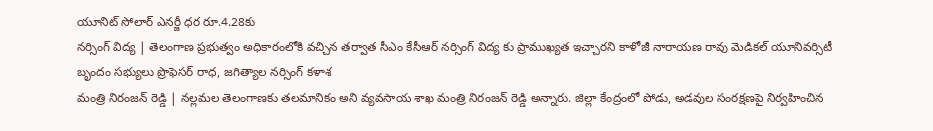యూనిట్ సోలార్ ఎనర్జీ ధర రూ.4.28కు
నర్సింగ్ విద్య | తెలంగాణ ప్రభుత్వం అధికారంలోకి వచ్చిన తర్వాత సీఎం కేసీఆర్ నర్సింగ్ విద్య కు ప్రాముఖ్యత ఇచ్చారని కాళోజీ నారాయణ రావు మెడికల్ యూనివర్సిటీ బృందం సభ్యులు ప్రొఫెసర్ రాధ, జగిత్యాల నర్సింగ్ కళాశ
మంత్రి నిరంజన్ రెడ్డి | నల్లమల తెలంగాణకు తలమానికం అని వ్యవసాయ శాఖ మంత్రి నిరంజన్ రెడ్డి అన్నారు. జిల్లా కేంద్రంలో పోడు, అడవుల సంరక్షణపై నిర్వహించిన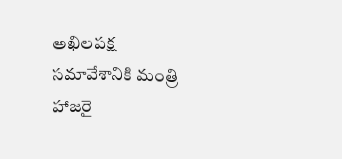అఖిలపక్ష సమావేశానికి మంత్రి హాజరై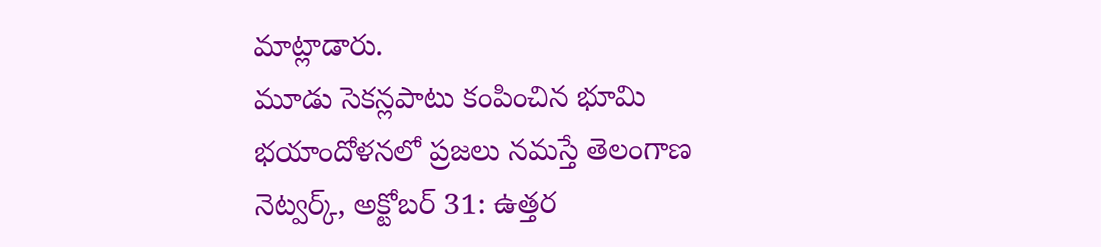మాట్లాడారు.
మూడు సెకన్లపాటు కంపించిన భూమి భయాందోళనలో ప్రజలు నమస్తే తెలంగాణ నెట్వర్క్, అక్టోబర్ 31: ఉత్తర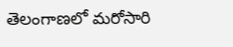తెలంగాణలో మరోసారి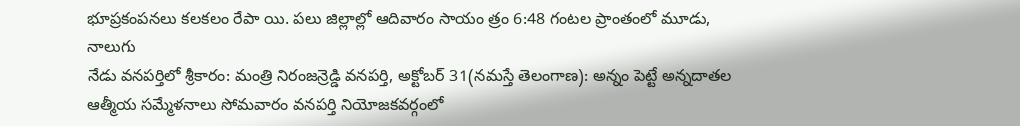భూప్రకంపనలు కలకలం రేపా యి. పలు జిల్లాల్లో ఆదివారం సాయం త్రం 6:48 గంటల ప్రాంతంలో మూడు, నాలుగు
నేడు వనపర్తిలో శ్రీకారం: మంత్రి నిరంజన్రెడ్డి వనపర్తి, అక్టోబర్ 31(నమస్తే తెలంగాణ): అన్నం పెట్టే అన్నదాతల ఆత్మీయ సమ్మేళనాలు సోమవారం వనపర్తి నియోజకవర్గంలో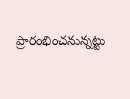ప్రారంభించనున్నట్టు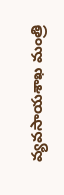వ్యవసాయశాఖ మంత్రి